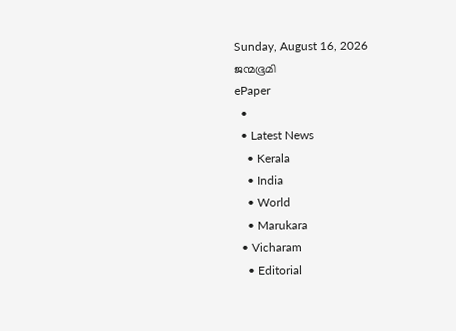Sunday, August 16, 2026
ജന്മഭൂമി
ePaper
  •
  • Latest News
    • Kerala
    • India
    • World
    • Marukara
  • Vicharam
    • Editorial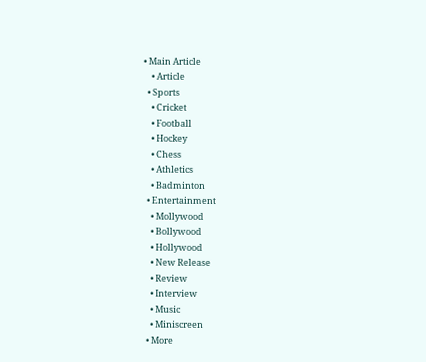• Main Article
    • Article
  • Sports
    • Cricket
    • Football
    • Hockey
    • Chess
    • Athletics
    • Badminton
  • Entertainment
    • Mollywood
    • Bollywood
    • Hollywood
    • New Release
    • Review
    • Interview
    • Music
    • Miniscreen
  • More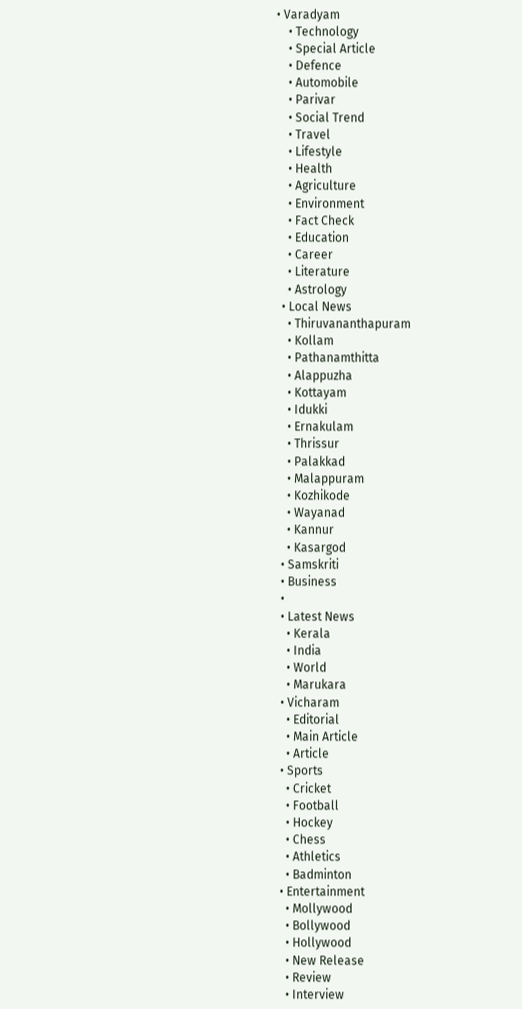• Varadyam
    • Technology
    • Special Article
    • Defence
    • Automobile
    • Parivar
    • Social Trend
    • Travel
    • Lifestyle
    • Health
    • Agriculture
    • Environment
    • Fact Check
    • Education
    • Career
    • Literature
    • Astrology
  • Local News
    • Thiruvananthapuram
    • Kollam
    • Pathanamthitta
    • Alappuzha
    • Kottayam
    • Idukki
    • Ernakulam
    • Thrissur
    • Palakkad
    • Malappuram
    • Kozhikode
    • Wayanad
    • Kannur
    • Kasargod
  • Samskriti
  • Business
  •
  • Latest News
    • Kerala
    • India
    • World
    • Marukara
  • Vicharam
    • Editorial
    • Main Article
    • Article
  • Sports
    • Cricket
    • Football
    • Hockey
    • Chess
    • Athletics
    • Badminton
  • Entertainment
    • Mollywood
    • Bollywood
    • Hollywood
    • New Release
    • Review
    • Interview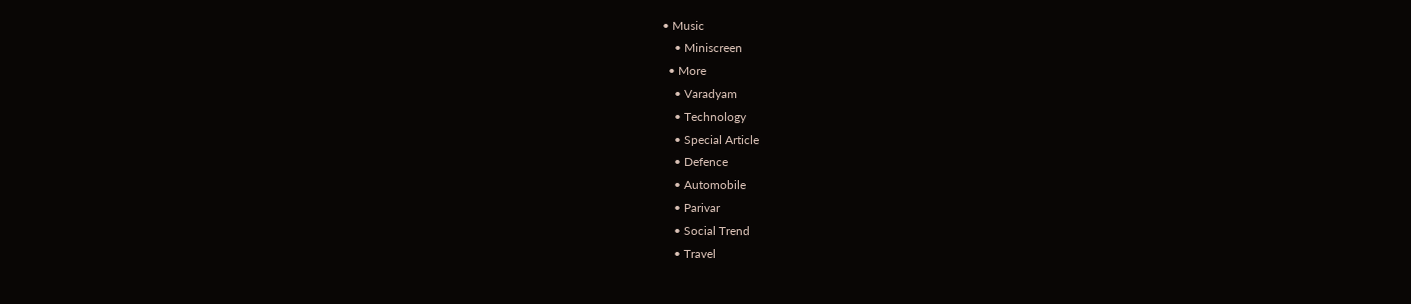• Music
    • Miniscreen
  • More
    • Varadyam
    • Technology
    • Special Article
    • Defence
    • Automobile
    • Parivar
    • Social Trend
    • Travel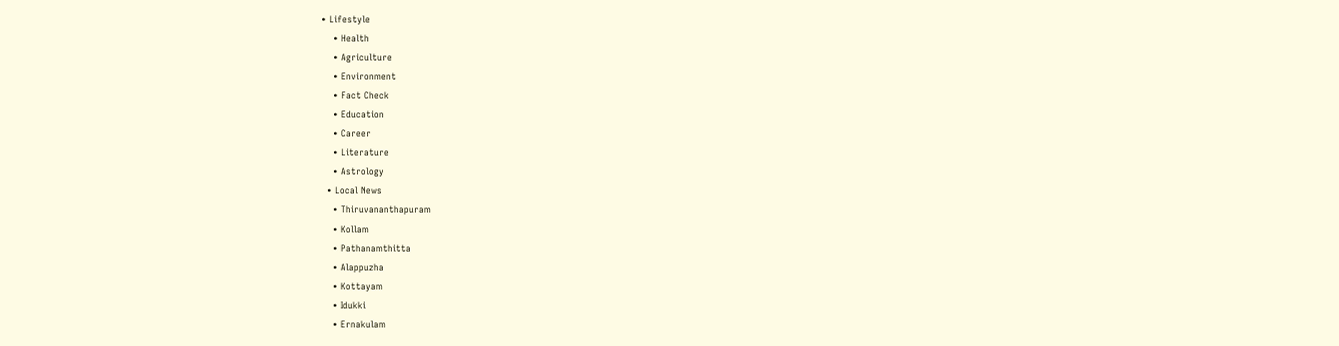• Lifestyle
    • Health
    • Agriculture
    • Environment
    • Fact Check
    • Education
    • Career
    • Literature
    • Astrology
  • Local News
    • Thiruvananthapuram
    • Kollam
    • Pathanamthitta
    • Alappuzha
    • Kottayam
    • Idukki
    • Ernakulam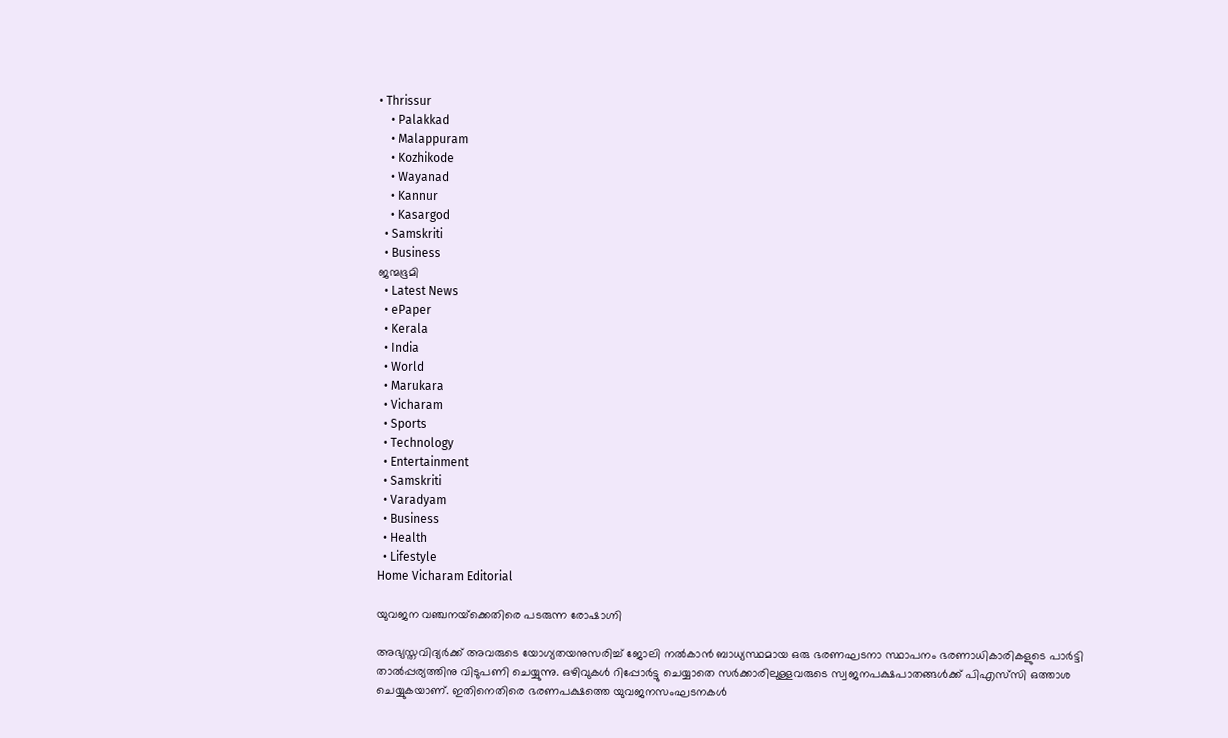• Thrissur
    • Palakkad
    • Malappuram
    • Kozhikode
    • Wayanad
    • Kannur
    • Kasargod
  • Samskriti
  • Business
ജന്മഭൂമി
  • Latest News
  • ePaper
  • Kerala
  • India
  • World
  • Marukara
  • Vicharam
  • Sports
  • Technology
  • Entertainment
  • Samskriti
  • Varadyam
  • Business
  • Health
  • Lifestyle
Home Vicharam Editorial

യുവജന വഞ്ചനയ്‌ക്കെതിരെ പടരുന്ന രോഷാഗ്നി

അഭ്യസ്തവിദ്യര്‍ക്ക് അവരുടെ യോഗ്യതയനുസരിച്ച് ജോലി നല്‍കാന്‍ ബാധ്യസ്ഥമായ ഒരു ഭരണഘടനാ സ്ഥാപനം ഭരണാധികാരികളുടെ പാര്‍ട്ടി താല്‍പ്പര്യത്തിനു വിടുപണി ചെയ്യുന്നു. ഒഴിവുകള്‍ റിപ്പോര്‍ട്ടു ചെയ്യാതെ സര്‍ക്കാരിലുള്ളവരുടെ സ്വജനപക്ഷപാതങ്ങള്‍ക്ക് പിഎസ്‌സി ഒത്താശ ചെയ്യുകയാണ്. ഇതിനെതിരെ ഭരണപക്ഷത്തെ യുവജനസംഘടനകള്‍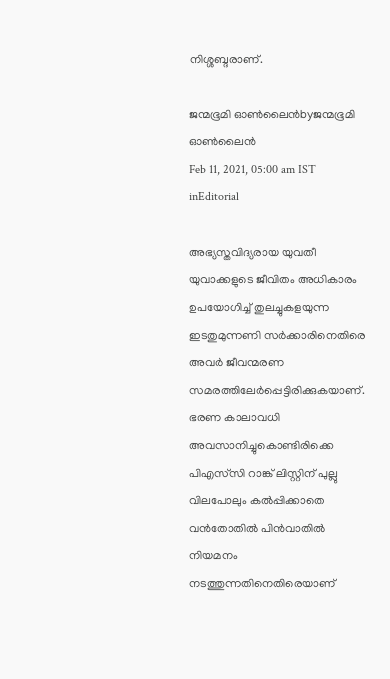നിശ്ശബ്ദരാണ്.

ജന്മഭൂമി ഓണ്‍ലൈന്‍byജന്മഭൂമി ഓണ്‍ലൈന്‍
Feb 11, 2021, 05:00 am IST
inEditorial

അഭ്യസ്തവിദ്യരായ യുവതീ യുവാക്കളുടെ ജീവിതം അധികാരം ഉപയോഗിച്ച് തുലച്ചുകളയുന്ന ഇടതുമുന്നണി സര്‍ക്കാരിനെതിരെ അവര്‍ ജീവന്മരണ സമരത്തിലേര്‍പ്പെട്ടിരിക്കുകയാണ്. ഭരണ കാലാവധി അവസാനിച്ചുകൊണ്ടിരിക്കെ പിഎസ്‌സി റാങ്ക് ലിസ്റ്റിന് പുല്ലു വിലപോലും കല്‍പ്പിക്കാതെ വന്‍തോതില്‍ പിന്‍വാതില്‍ നിയമനം നടത്തുന്നതിനെതിരെയാണ്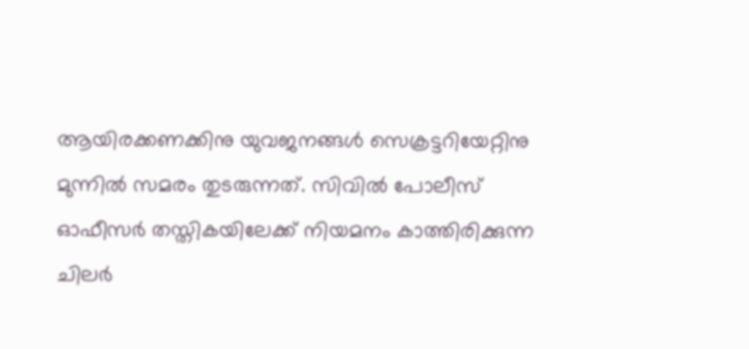ആയിരക്കണക്കിനു യുവജനങ്ങള്‍ സെക്രട്ടറിയേറ്റിനു മുന്നില്‍ സമരം തുടരുന്നത്. സിവില്‍ പോലീസ് ഓഫീസര്‍ തസ്തികയിലേക്ക് നിയമനം കാത്തിരിക്കുന്ന ചിലര്‍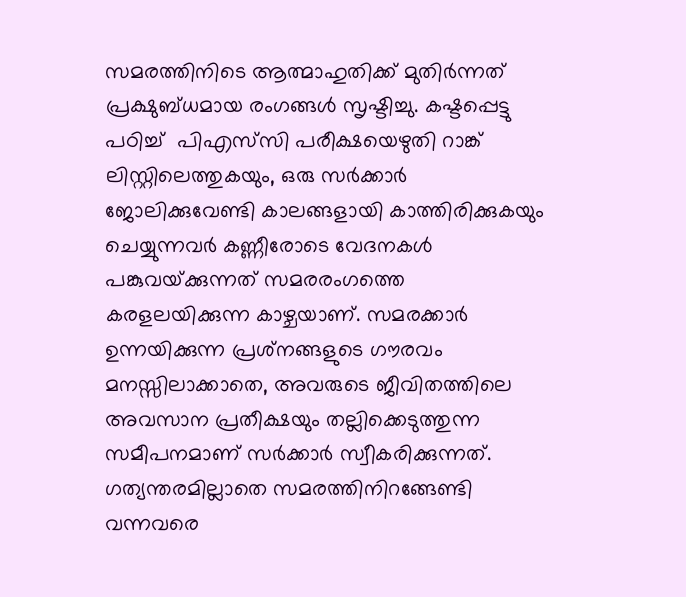സമരത്തിനിടെ ആത്മാഹുതിക്ക് മുതിര്‍ന്നത് പ്രക്ഷുബ്ധമായ രംഗങ്ങള്‍ സൃഷ്ടിച്ചു. കഷ്ടപ്പെട്ടു പഠിച്ച്  പിഎസ്‌സി പരീക്ഷയെഴുതി റാങ്ക് ലിസ്റ്റിലെത്തുകയും, ഒരു സര്‍ക്കാര്‍ ജോലിക്കുവേണ്ടി കാലങ്ങളായി കാത്തിരിക്കുകയും ചെയ്യുന്നവര്‍ കണ്ണീരോടെ വേദനകള്‍ പങ്കുവയ്‌ക്കുന്നത് സമരരംഗത്തെ കരളലയിക്കുന്ന കാഴ്ചയാണ്. സമരക്കാര്‍ ഉന്നയിക്കുന്ന പ്രശ്‌നങ്ങളുടെ ഗൗരവം മനസ്സിലാക്കാതെ, അവരുടെ ജീവിതത്തിലെ അവസാന പ്രതീക്ഷയും തല്ലിക്കെടുത്തുന്ന  സമീപനമാണ് സര്‍ക്കാര്‍ സ്വീകരിക്കുന്നത്. ഗത്യന്തരമില്ലാതെ സമരത്തിനിറങ്ങേണ്ടി വന്നവരെ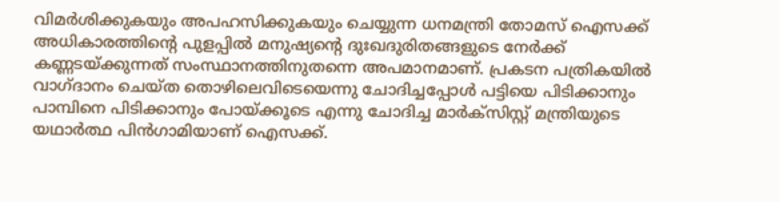വിമര്‍ശിക്കുകയും അപഹസിക്കുകയും ചെയ്യുന്ന ധനമന്ത്രി തോമസ് ഐസക്ക് അധികാരത്തിന്റെ പുളപ്പില്‍ മനുഷ്യന്റെ ദുഃഖദുരിതങ്ങളുടെ നേര്‍ക്ക് കണ്ണടയ്‌ക്കുന്നത് സംസ്ഥാനത്തിനുതന്നെ അപമാനമാണ്. പ്രകടന പത്രികയില്‍ വാഗ്ദാനം ചെയ്ത തൊഴിലെവിടെയെന്നു ചോദിച്ചപ്പോള്‍ പട്ടിയെ പിടിക്കാനും പാമ്പിനെ പിടിക്കാനും പോയ്‌ക്കൂടെ എന്നു ചോദിച്ച മാര്‍ക്‌സിസ്റ്റ് മന്ത്രിയുടെ യഥാര്‍ത്ഥ പിന്‍ഗാമിയാണ് ഐസക്ക്.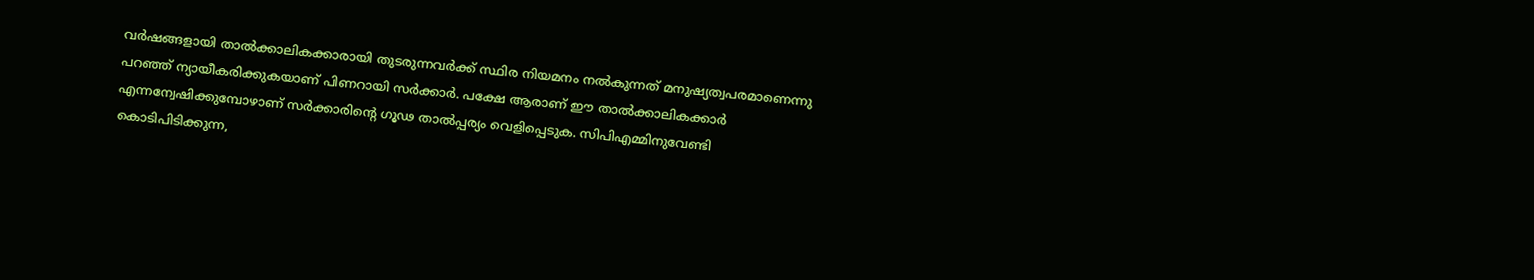വര്‍ഷങ്ങളായി താല്‍ക്കാലികക്കാരായി തുടരുന്നവര്‍ക്ക് സ്ഥിര നിയമനം നല്‍കുന്നത് മനുഷ്യത്വപരമാണെന്നു പറഞ്ഞ് ന്യായീകരിക്കുകയാണ് പിണറായി സര്‍ക്കാര്‍. പക്ഷേ ആരാണ് ഈ താല്‍ക്കാലികക്കാര്‍ എന്നന്വേഷിക്കുമ്പോഴാണ് സര്‍ക്കാരിന്റെ ഗൂഢ താല്‍പ്പര്യം വെളിപ്പെടുക. സിപിഎമ്മിനുവേണ്ടി കൊടിപിടിക്കുന്ന,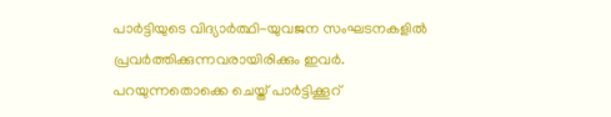പാര്‍ട്ടിയുടെ വിദ്യാര്‍ത്ഥി-യുവജന സംഘടനകളില്‍ പ്രവര്‍ത്തിക്കുന്നവരായിരിക്കും ഇവര്‍. പറയുന്നതൊക്കെ ചെയ്ത് പാര്‍ട്ടിക്കൂറ്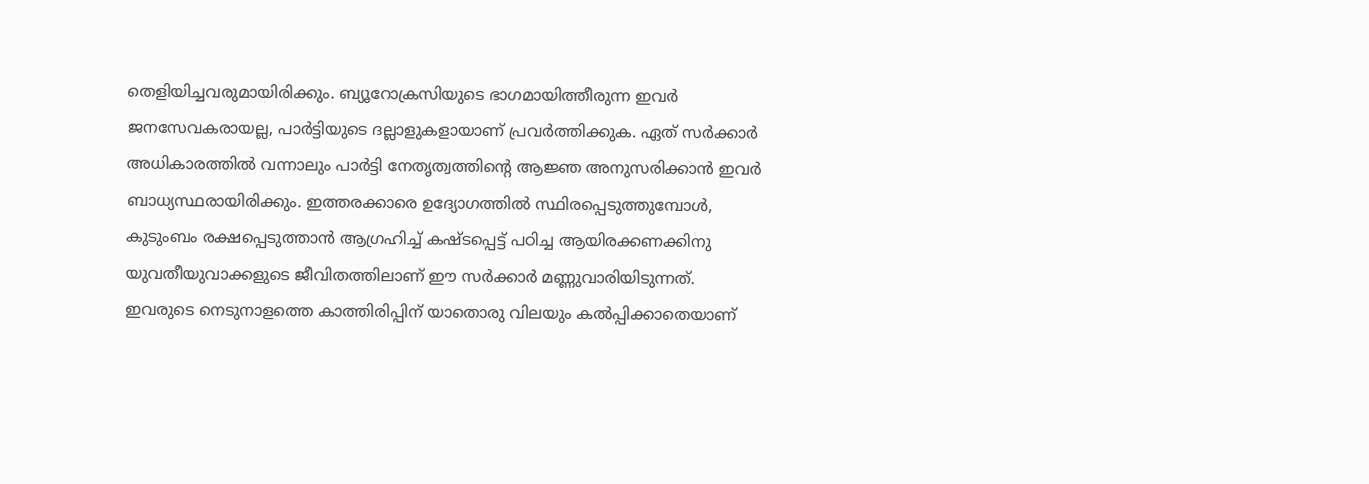തെളിയിച്ചവരുമായിരിക്കും. ബ്യൂറോക്രസിയുടെ ഭാഗമായിത്തീരുന്ന ഇവര്‍ ജനസേവകരായല്ല, പാര്‍ട്ടിയുടെ ദല്ലാളുകളായാണ് പ്രവര്‍ത്തിക്കുക. ഏത് സര്‍ക്കാര്‍ അധികാരത്തില്‍ വന്നാലും പാര്‍ട്ടി നേതൃത്വത്തിന്റെ ആജ്ഞ അനുസരിക്കാന്‍ ഇവര്‍ ബാധ്യസ്ഥരായിരിക്കും. ഇത്തരക്കാരെ ഉദ്യോഗത്തില്‍ സ്ഥിരപ്പെടുത്തുമ്പോള്‍, കുടുംബം രക്ഷപ്പെടുത്താന്‍ ആഗ്രഹിച്ച് കഷ്ടപ്പെട്ട് പഠിച്ച ആയിരക്കണക്കിനു യുവതീയുവാക്കളുടെ ജീവിതത്തിലാണ് ഈ സര്‍ക്കാര്‍ മണ്ണുവാരിയിടുന്നത്. ഇവരുടെ നെടുനാളത്തെ കാത്തിരിപ്പിന് യാതൊരു വിലയും കല്‍പ്പിക്കാതെയാണ്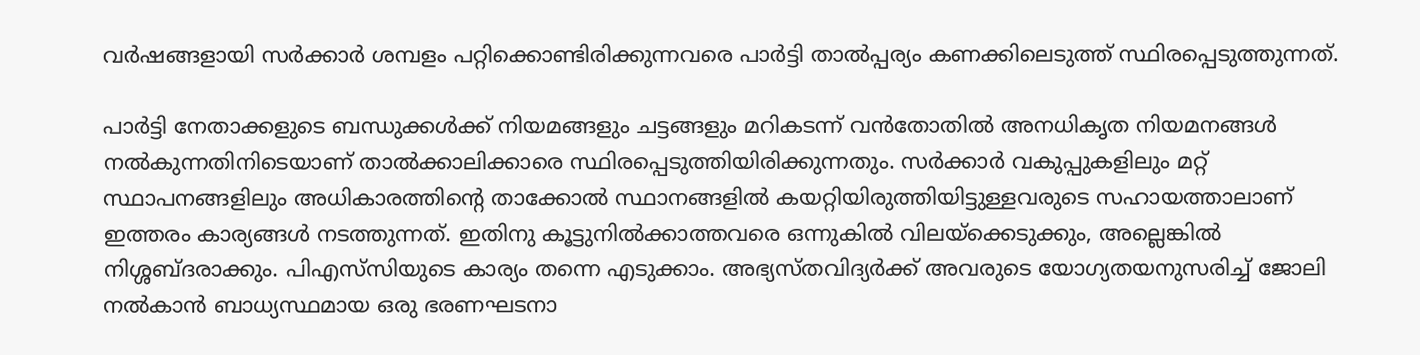വര്‍ഷങ്ങളായി സര്‍ക്കാര്‍ ശമ്പളം പറ്റിക്കൊണ്ടിരിക്കുന്നവരെ പാര്‍ട്ടി താല്‍പ്പര്യം കണക്കിലെടുത്ത് സ്ഥിരപ്പെടുത്തുന്നത്.

പാര്‍ട്ടി നേതാക്കളുടെ ബന്ധുക്കള്‍ക്ക് നിയമങ്ങളും ചട്ടങ്ങളും മറികടന്ന് വന്‍തോതില്‍ അനധികൃത നിയമനങ്ങള്‍ നല്‍കുന്നതിനിടെയാണ് താല്‍ക്കാലിക്കാരെ സ്ഥിരപ്പെടുത്തിയിരിക്കുന്നതും. സര്‍ക്കാര്‍ വകുപ്പുകളിലും മറ്റ് സ്ഥാപനങ്ങളിലും അധികാരത്തിന്റെ താക്കോല്‍ സ്ഥാനങ്ങളില്‍ കയറ്റിയിരുത്തിയിട്ടുള്ളവരുടെ സഹായത്താലാണ് ഇത്തരം കാര്യങ്ങള്‍ നടത്തുന്നത്. ഇതിനു കൂട്ടുനില്‍ക്കാത്തവരെ ഒന്നുകില്‍ വിലയ്‌ക്കെടുക്കും, അല്ലെങ്കില്‍ നിശ്ശബ്ദരാക്കും. പിഎസ്‌സിയുടെ കാര്യം തന്നെ എടുക്കാം. അഭ്യസ്തവിദ്യര്‍ക്ക് അവരുടെ യോഗ്യതയനുസരിച്ച് ജോലി നല്‍കാന്‍ ബാധ്യസ്ഥമായ ഒരു ഭരണഘടനാ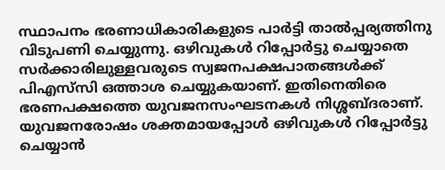സ്ഥാപനം ഭരണാധികാരികളുടെ പാര്‍ട്ടി താല്‍പ്പര്യത്തിനു വിടുപണി ചെയ്യുന്നു. ഒഴിവുകള്‍ റിപ്പോര്‍ട്ടു ചെയ്യാതെ സര്‍ക്കാരിലുള്ളവരുടെ സ്വജനപക്ഷപാതങ്ങള്‍ക്ക് പിഎസ്‌സി ഒത്താശ ചെയ്യുകയാണ്. ഇതിനെതിരെ ഭരണപക്ഷത്തെ യുവജനസംഘടനകള്‍ നിശ്ശബ്ദരാണ്. യുവജനരോഷം ശക്തമായപ്പോള്‍ ഒഴിവുകള്‍ റിപ്പോര്‍ട്ടു ചെയ്യാന്‍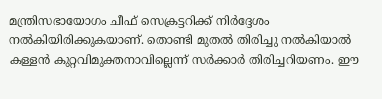മന്ത്രിസഭായോഗം ചീഫ് സെക്രട്ടറിക്ക് നിര്‍ദ്ദേശം നല്‍കിയിരിക്കുകയാണ്. തൊണ്ടി മുതല്‍ തിരിച്ചു നല്‍കിയാല്‍ കള്ളന്‍ കുറ്റവിമുക്തനാവില്ലെന്ന് സര്‍ക്കാര്‍ തിരിച്ചറിയണം. ഈ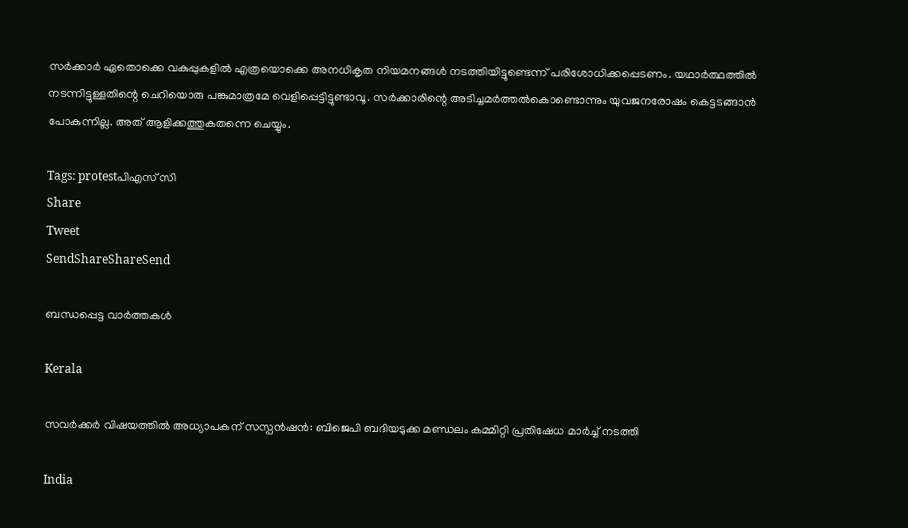സര്‍ക്കാര്‍ ഏതൊക്കെ വകുപ്പുകളില്‍ എത്രയൊക്കെ അനധികൃത നിയമനങ്ങള്‍ നടത്തിയിട്ടുണ്ടെന്ന് പരിശോധിക്കപ്പെടണം. യഥാര്‍ത്ഥത്തില്‍ നടന്നിട്ടുള്ളതിന്റെ ചെറിയൊരു പങ്കുമാത്രമേ വെളിപ്പെട്ടിട്ടുണ്ടാവൂ. സര്‍ക്കാരിന്റെ അടിച്ചമര്‍ത്തല്‍കൊണ്ടൊന്നും യുവജനരോഷം കെട്ടടങ്ങാന്‍ പോകുന്നില്ല. അത് ആളിക്കത്തുകതന്നെ ചെയ്യും.

Tags: protestപിഎസ് സി
Share
Tweet
SendShareShareSend

ബന്ധപ്പെട്ട വാര്‍ത്തകള്‍

Kerala

സവര്‍ക്കര്‍ വിഷയത്തില്‍ അധ്യാപകന് സസ്പന്‍ഷന്‍: ബിജെപി ബദിയടുക്ക മണ്ഡലം കമ്മിറ്റി പ്രതിഷേധ മാര്‍ച്ച് നടത്തി

India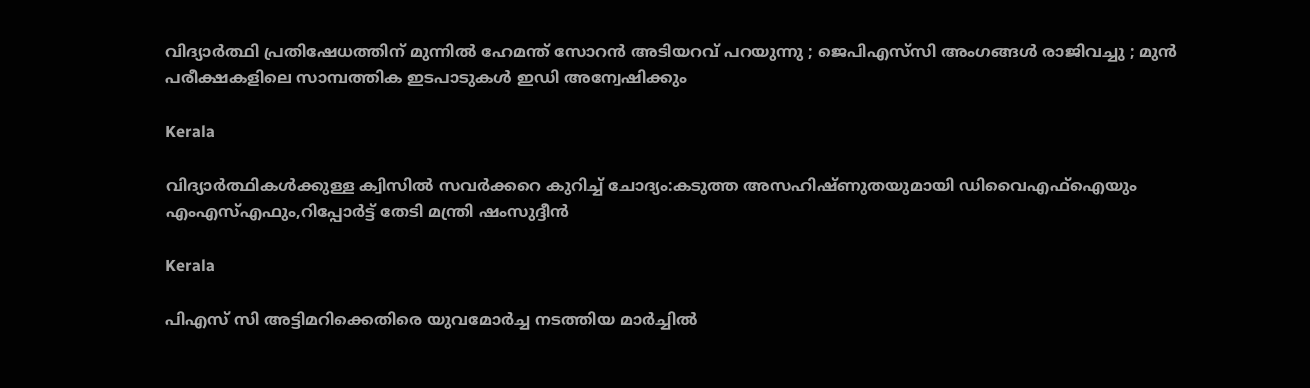വിദ്യാർത്ഥി പ്രതിഷേധത്തിന് മുന്നിൽ ഹേമന്ത് സോറൻ അടിയറവ് പറയുന്നു ; ജെപിഎസ്‌സി അംഗങ്ങൾ രാജിവച്ചു ; മുൻ പരീക്ഷകളിലെ സാമ്പത്തിക ഇടപാടുകൾ ഇഡി അന്വേഷിക്കും

Kerala

വിദ്യാര്‍ത്ഥികള്‍ക്കുള്ള ക്വിസില്‍ സവര്‍ക്കറെ കുറിച്ച് ചോദ്യം:കടുത്ത അസഹിഷ്ണുതയുമായി ഡിവൈഎഫ്ഐയും എംഎസ്എഫും,റിപ്പോര്‍ട്ട് തേടി മന്ത്രി ഷംസുദ്ദീന്‍

Kerala

പിഎസ് സി അട്ടിമറിക്കെതിരെ യുവമോര്‍ച്ച നടത്തിയ മാര്‍ച്ചില്‍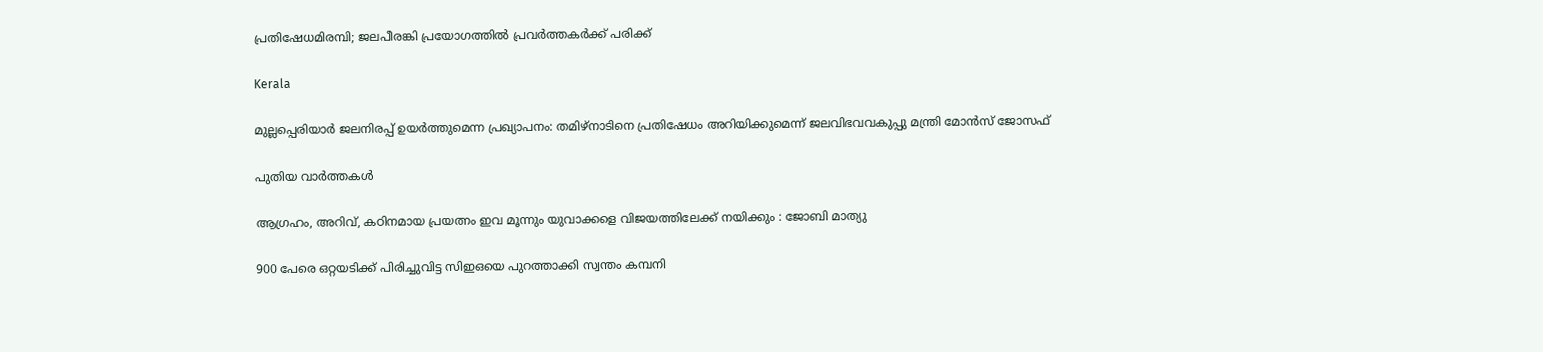പ്രതിഷേധമിരമ്പി; ജലപീരങ്കി പ്രയോഗത്തില്‍ പ്രവര്‍ത്തകര്‍ക്ക് പരിക്ക്

Kerala

മുല്ലപ്പെരിയാര്‍ ജലനിരപ്പ് ഉയര്‍ത്തുമെന്ന പ്രഖ്യാപനം: തമിഴ്‌നാടിനെ പ്രതിഷേധം അറിയിക്കുമെന്ന് ജലവിഭവവകുപ്പു മന്ത്രി മോന്‍സ് ജോസഫ്

പുതിയ വാര്‍ത്തകള്‍

ആഗ്രഹം, അറിവ്, കഠിനമായ പ്രയത്നം ഇവ മൂന്നും യുവാക്കളെ വിജയത്തിലേക്ക് നയിക്കും : ജോബി മാത്യു

900 പേരെ ഒറ്റയടിക്ക് പിരിച്ചുവിട്ട സിഇഒയെ പുറത്താക്കി സ്വന്തം കമ്പനി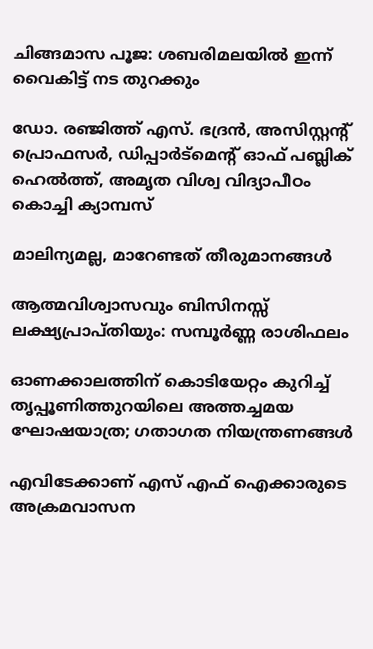ചിങ്ങമാസ പൂജ: ശബരിമലയിൽ ഇന്ന് വൈകിട്ട് നട തുറക്കും

ഡോ. രഞ്ജിത്ത് എസ്. ഭദ്രന്‍, അസിസ്റ്റന്റ് പ്രൊഫസര്‍, ഡിപ്പാര്‍ട്‌മെന്റ് ഓഫ് പബ്ലിക് ഹെല്‍ത്ത്, അമൃത വിശ്വ വിദ്യാപീഠം കൊച്ചി ക്യാമ്പസ്

മാലിന്യമല്ല, മാറേണ്ടത് തീരുമാനങ്ങള്‍

ആത്മവിശ്വാസവും ബിസിനസ്സ് ലക്ഷ്യപ്രാപ്തിയും: സമ്പൂർണ്ണ രാശിഫലം

ഓണക്കാലത്തിന് കൊടിയേറ്റം കുറിച്ച് തൃപ്പൂണിത്തുറയിലെ അത്തച്ചമയ ഘോഷയാത്ര; ഗതാഗത നിയന്ത്രണങ്ങൾ

എവിടേക്കാണ് എസ് എഫ് ഐക്കാരുടെ അക്രമവാസന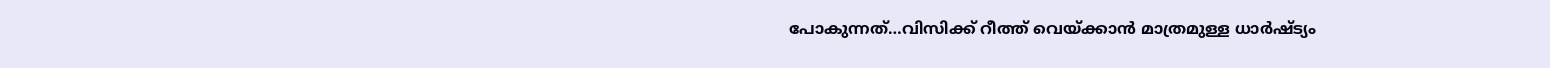പോകുന്നത്…വിസിക്ക് റീത്ത് വെയ്‌ക്കാന്‍ മാത്രമുള്ള ധാര്‍ഷ്ട്യം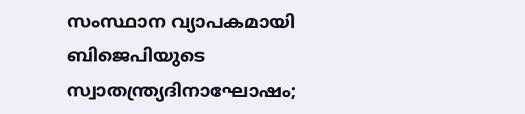സംസ്ഥാന വ്യാപകമായി ബിജെപിയുടെ സ്വാതന്ത്ര്യദിനാഘോഷം;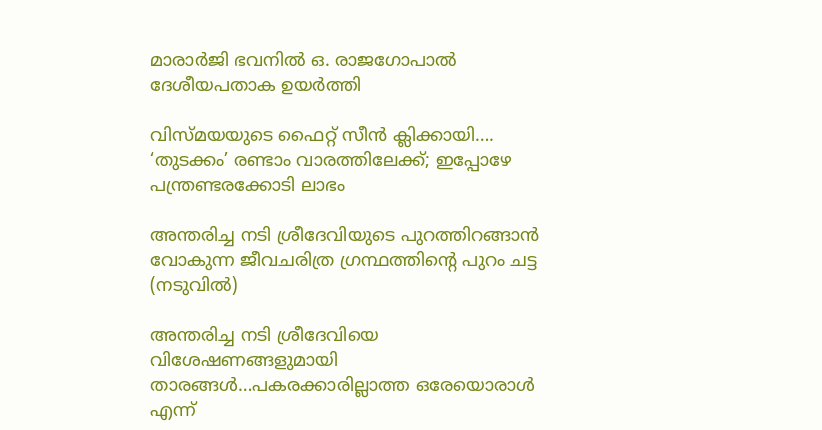മാരാർജി ഭവനിൽ ഒ. രാജഗോപാൽ ദേശീയപതാക ഉയർത്തി

വിസ്‍മയയുടെ ഫൈറ്റ് സീന്‍ ക്ലിക്കായി…. ‘തുടക്കം’ രണ്ടാം വാരത്തിലേക്ക്; ഇപ്പോഴേ പന്ത്രണ്ടരക്കോടി ലാഭം

അന്തരിച്ച നടി ശ്രീദേവിയുടെ പുറത്തിറങ്ങാന്‍ വോകുന്ന ജീവചരിത്ര ഗ്രന്ഥത്തിന്‍റെ പുറം ചട്ട (നടുവില്‍)

അന്തരിച്ച നടി ശ്രീദേവിയെ വിശേഷണങ്ങളുമായി താരങ്ങള്‍…പകരക്കാരില്ലാത്ത ഒരേയൊരാള്‍ എന്ന്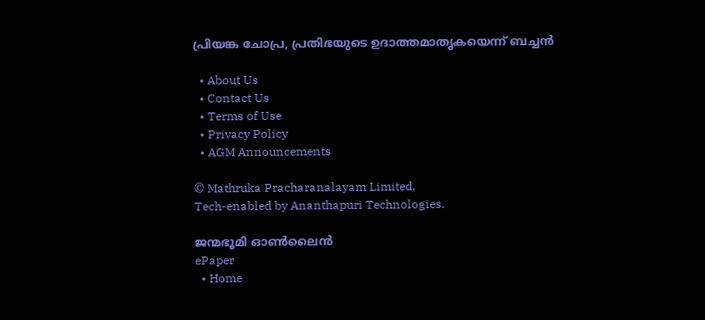പ്രിയങ്ക ചോപ്ര, പ്രതിഭയുടെ ഉദാത്തമാതൃകയെന്ന് ബച്ചന്‍

  • About Us
  • Contact Us
  • Terms of Use
  • Privacy Policy
  • AGM Announcements

© Mathruka Pracharanalayam Limited.
Tech-enabled by Ananthapuri Technologies.

ജന്മഭൂമി ഓണ്‍ലൈന്‍
ePaper
  • Home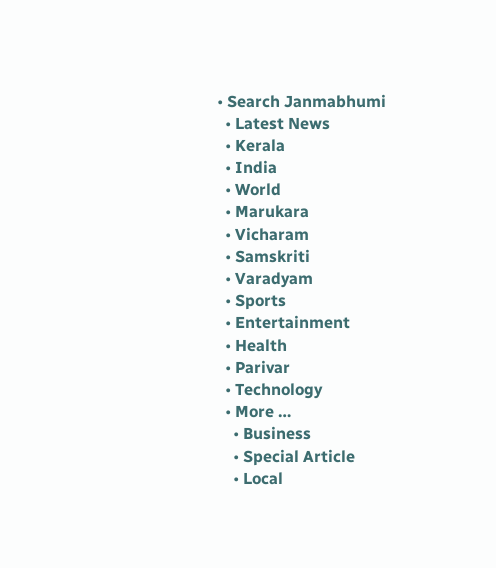• Search Janmabhumi
  • Latest News
  • Kerala
  • India
  • World
  • Marukara
  • Vicharam
  • Samskriti
  • Varadyam
  • Sports
  • Entertainment
  • Health
  • Parivar
  • Technology
  • More …
    • Business
    • Special Article
    • Local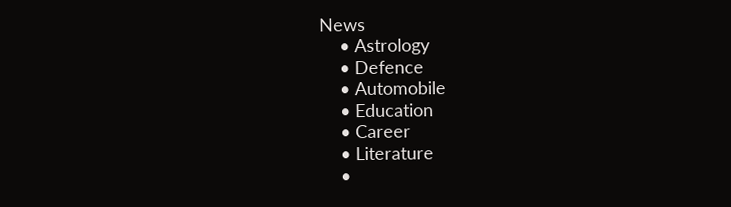News
    • Astrology
    • Defence
    • Automobile
    • Education
    • Career
    • Literature
    •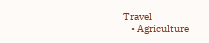Travel
    • Agriculture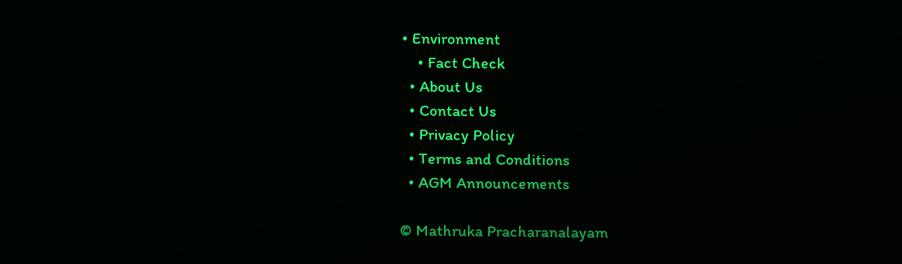• Environment
    • Fact Check
  • About Us
  • Contact Us
  • Privacy Policy
  • Terms and Conditions
  • AGM Announcements

© Mathruka Pracharanalayam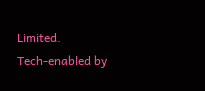Limited.
Tech-enabled by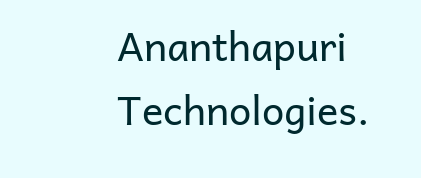Ananthapuri Technologies.